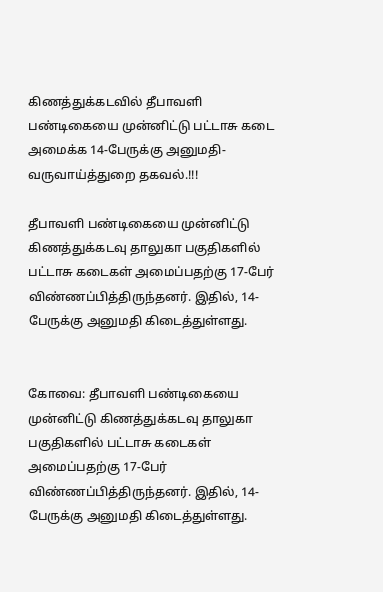கிணத்துக்கடவில் தீபாவளி பண்டிகையை முன்னிட்டு பட்டாசு கடை அமைக்க 14-பேருக்கு அனுமதி-வருவாய்த்துறை தகவல்.!!!

தீபாவளி பண்டிகையை முன்னிட்டு கிணத்துக்கடவு தாலுகா பகுதிகளில் பட்டாசு கடைகள் அமைப்பதற்கு 17-பேர் விண்ணப்பித்திருந்தனர். இதில், 14-பேருக்கு அனுமதி கிடைத்துள்ளது.


கோவை: தீபாவளி பண்டிகையை முன்னிட்டு கிணத்துக்கடவு தாலுகா பகுதிகளில் பட்டாசு கடைகள் அமைப்பதற்கு 17-பேர் விண்ணப்பித்திருந்தனர். இதில், 14-பேருக்கு அனுமதி கிடைத்துள்ளது.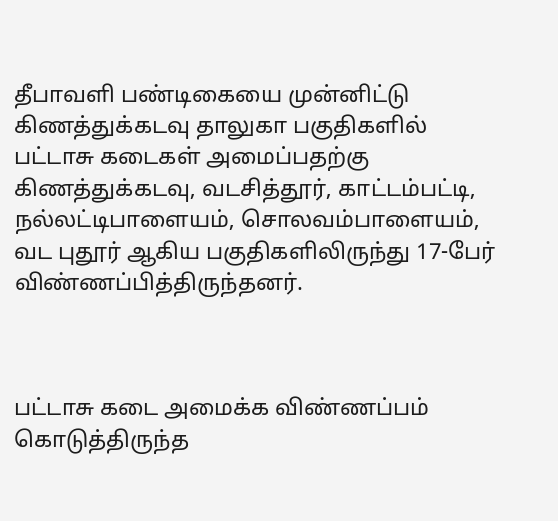தீபாவளி பண்டிகையை முன்னிட்டு கிணத்துக்கடவு தாலுகா பகுதிகளில் பட்டாசு கடைகள் அமைப்பதற்கு கிணத்துக்கடவு, வடசித்தூர், காட்டம்பட்டி, நல்லட்டிபாளையம், சொலவம்பாளையம், வட புதூர் ஆகிய பகுதிகளிலிருந்து 17-பேர் விண்ணப்பித்திருந்தனர்.



பட்டாசு கடை அமைக்க விண்ணப்பம் கொடுத்திருந்த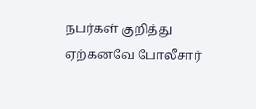நபர்கள் குறித்து ஏற்கனவே போலீசார்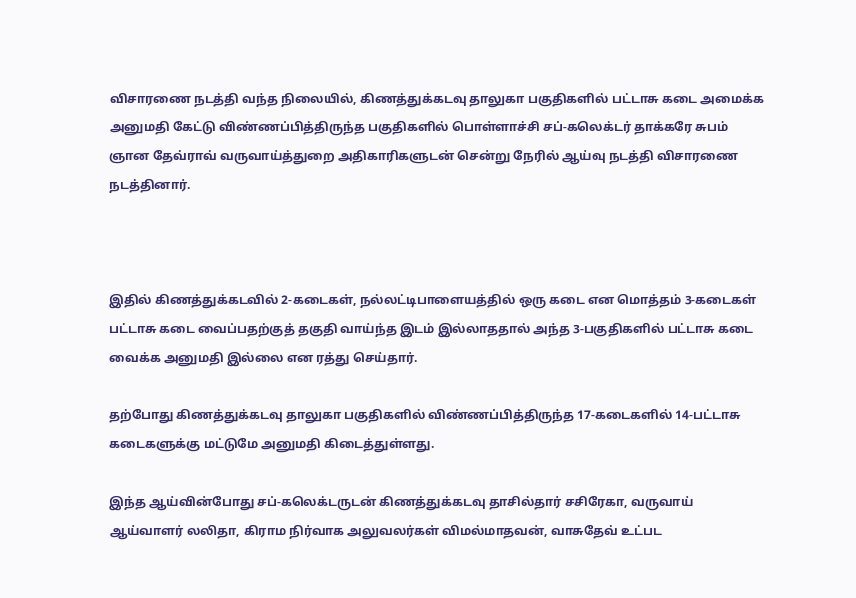விசாரணை நடத்தி வந்த நிலையில், கிணத்துக்கடவு தாலுகா பகுதிகளில் பட்டாசு கடை அமைக்க அனுமதி கேட்டு விண்ணப்பித்திருந்த பகுதிகளில் பொள்ளாச்சி சப்-கலெக்டர் தாக்கரே சுபம் ஞான தேவ்ராவ் வருவாய்த்துறை அதிகாரிகளுடன் சென்று நேரில் ஆய்வு நடத்தி விசாரணை நடத்தினார்.



இதில் கிணத்துக்கடவில் 2-கடைகள், நல்லட்டிபாளையத்தில் ஒரு கடை என மொத்தம் 3-கடைகள் பட்டாசு கடை வைப்பதற்குத் தகுதி வாய்ந்த இடம் இல்லாததால் அந்த 3-பகுதிகளில் பட்டாசு கடை வைக்க அனுமதி இல்லை என ரத்து செய்தார்.

தற்போது கிணத்துக்கடவு தாலுகா பகுதிகளில் விண்ணப்பித்திருந்த 17-கடைகளில் 14-பட்டாசு கடைகளுக்கு மட்டுமே அனுமதி கிடைத்துள்ளது.

இந்த ஆய்வின்போது சப்-கலெக்டருடன் கிணத்துக்கடவு தாசில்தார் சசிரேகா, வருவாய் ஆய்வாளர் லலிதா, கிராம நிர்வாக அலுவலர்கள் விமல்மாதவன், வாசுதேவ் உட்பட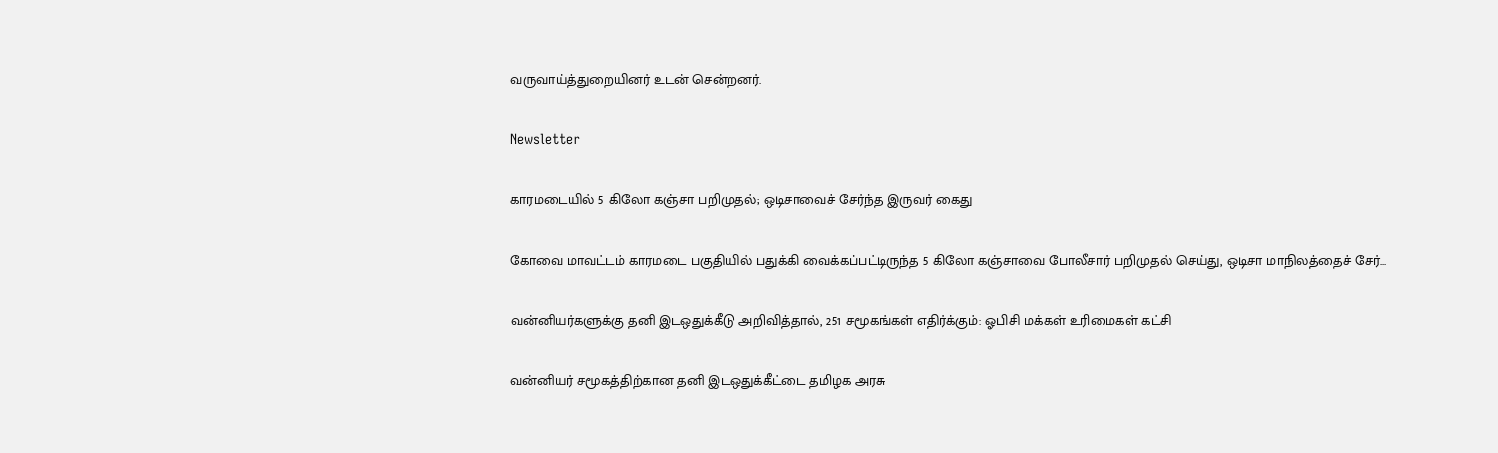வருவாய்த்துறையினர் உடன் சென்றனர்.

Newsletter

காரமடையில் 5 கிலோ கஞ்சா பறிமுதல்; ஒடிசாவைச் சேர்ந்த இருவர் கைது

கோவை மாவட்டம் காரமடை பகுதியில் பதுக்கி வைக்கப்பட்டிருந்த 5 கிலோ கஞ்சாவை போலீசார் பறிமுதல் செய்து, ஒடிசா மாநிலத்தைச் சேர்...

வன்னியர்களுக்கு தனி இடஒதுக்கீடு அறிவித்தால், 251 சமூகங்கள் எதிர்க்கும்: ஓபிசி மக்கள் உரிமைகள் கட்சி

வன்னியர் சமூகத்திற்கான தனி இடஒதுக்கீட்டை தமிழக அரசு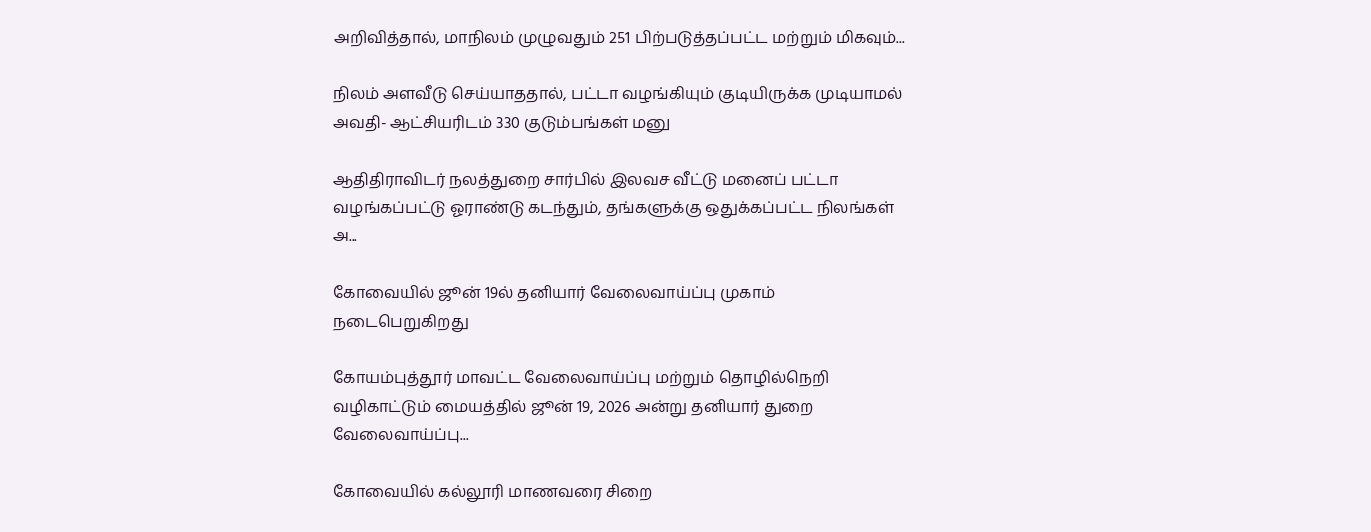அறிவித்தால், மாநிலம் முழுவதும் 251 பிற்படுத்தப்பட்ட மற்றும் மிகவும்...

நிலம் அளவீடு செய்யாததால், பட்டா வழங்கியும் குடியிருக்க முடியாமல் அவதி- ஆட்சியரிடம் 330 குடும்பங்கள் மனு

ஆதிதிராவிடர் நலத்துறை சார்பில் இலவச வீட்டு மனைப் பட்டா வழங்கப்பட்டு ஓராண்டு கடந்தும், தங்களுக்கு ஒதுக்கப்பட்ட நிலங்கள் அ...

கோவையில் ஜூன் 19ல் தனியார் வேலைவாய்ப்பு முகாம் நடைபெறுகிறது

கோயம்புத்தூர் மாவட்ட வேலைவாய்ப்பு மற்றும் தொழில்நெறி வழிகாட்டும் மையத்தில் ஜூன் 19, 2026 அன்று தனியார் துறை வேலைவாய்ப்பு...

கோவையில் கல்லூரி மாணவரை சிறை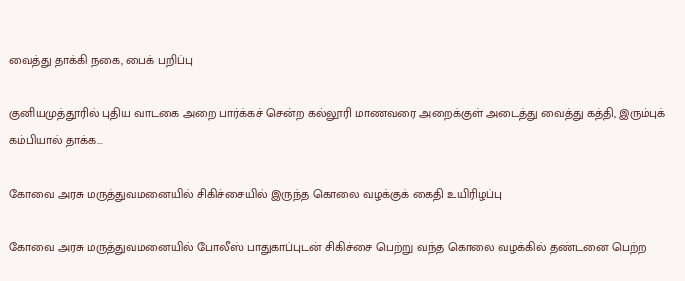வைத்து தாக்கி நகை, பைக் பறிப்பு

குனியமுத்தூரில் புதிய வாடகை அறை பார்க்கச் சென்ற கல்லூரி மாணவரை அறைக்குள் அடைத்து வைத்து கத்தி, இரும்புக் கம்பியால் தாக்க...

கோவை அரசு மருத்துவமனையில் சிகிச்சையில் இருந்த கொலை வழக்குக் கைதி உயிரிழப்பு

கோவை அரசு மருத்துவமனையில் போலீஸ் பாதுகாப்புடன் சிகிச்சை பெற்று வந்த கொலை வழக்கில் தண்டனை பெற்ற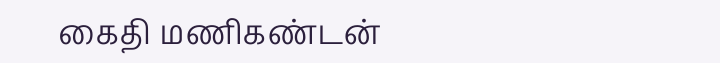கைதி மணிகண்டன்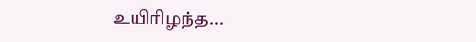உயிரிழந்த...